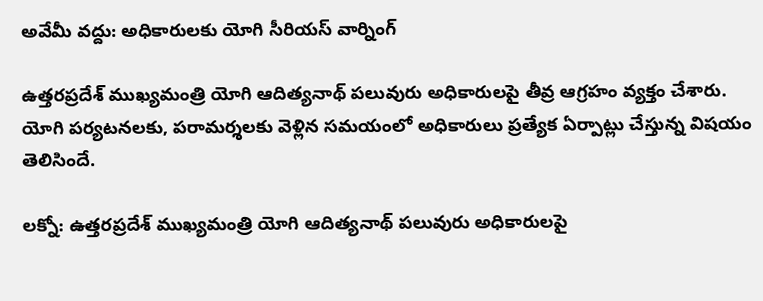అవేమీ వద్దు: అధికారులకు యోగి సీరియస్ వార్నింగ్

ఉత్తరప్రదేశ్ ముఖ్యమంత్రి యోగి ఆదిత్యనాథ్ పలువురు అధికారులపై తీవ్ర ఆగ్రహం వ్యక్తం చేశారు. యోగి పర్యటనలకు, పరామర్శలకు వెళ్లిన సమయంలో అధికారులు ప్రత్యేక ఏర్పాట్లు చేస్తున్న విషయం తెలిసిందే.

లక్నో: ఉత్తరప్రదేశ్ ముఖ్యమంత్రి యోగి ఆదిత్యనాథ్ పలువురు అధికారులపై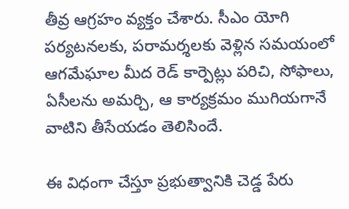తీవ్ర ఆగ్రహం వ్యక్తం చేశారు. సీఎం యోగి పర్యటనలకు, పరామర్శలకు వెళ్లిన సమయంలో ఆగమేఘాల మీద రెడ్ కార్పెట్లు పరిచి, సోఫాలు, ఏసీలను అమర్చి, ఆ కార్యక్రమం ముగియగానే వాటిని తీసేయడం తెలిసిందే.

ఈ విధంగా చేస్తూ ప్రభుత్వానికి చెడ్డ పేరు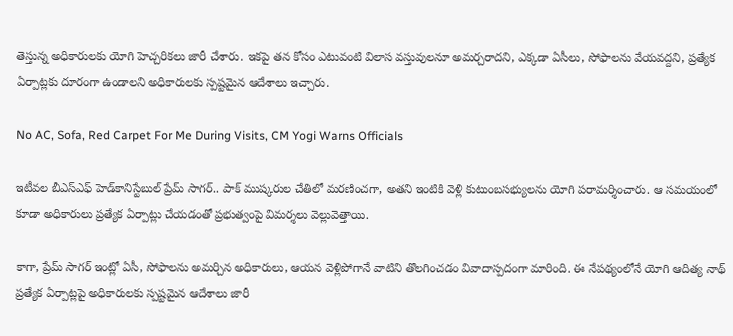తెస్తున్న అధికారులకు యోగి హెచ్చరికలు జారీ చేశారు. ఇకపై తన కోసం ఎటువంటి విలాస వస్తువులనూ అమర్చరాదని, ఎక్కడా ఏసీలు, సోఫాలను వేయవద్దని, ప్రత్యేక ఏర్పాట్లకు దూరంగా ఉండాలని అధికారులకు స్పష్టమైన ఆదేశాలు ఇచ్చారు.

No AC, Sofa, Red Carpet For Me During Visits, CM Yogi Warns Officials

ఇటీవల బీఎస్ఎఫ్ హెడ్‌కానిస్టేబుల్ ప్రేమ్ సాగర్.. పాక్ ముష్కరుల చేతిలో మరణించగా, అతని ఇంటికి వెళ్లి కుటుంబసభ్యులను యోగి పరామర్శించారు. ఆ సమయంలో కూడా అధికారులు ప్రత్యేక ఏర్పాట్లు చేయడంతో ప్రభుత్వంపై విమర్శలు వెల్లువెత్తాయి.

కాగా, ప్రేమ్ సాగర్ ఇంట్లో ఏసీ, సోఫాలను అమర్చిన అధికారులు, ఆయన వెళ్లిపోగానే వాటిని తొలగించడం వివాదాస్పదంగా మారింది. ఈ నేపథ్యంలోనే యోగి ఆదిత్య నాథ్ ప్రత్యేక ఏర్పాట్లపై అధికారులకు స్పష్టమైన ఆదేశాలు జారీ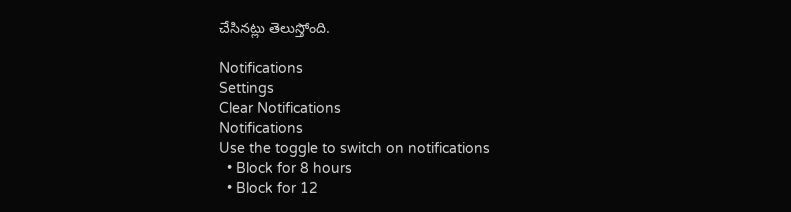చేసినట్లు తెలుస్తోంది.

Notifications
Settings
Clear Notifications
Notifications
Use the toggle to switch on notifications
  • Block for 8 hours
  • Block for 12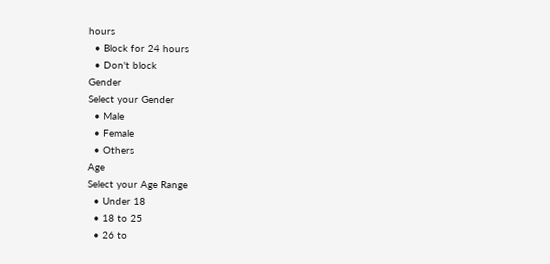hours
  • Block for 24 hours
  • Don't block
Gender
Select your Gender
  • Male
  • Female
  • Others
Age
Select your Age Range
  • Under 18
  • 18 to 25
  • 26 to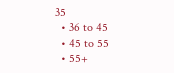35
  • 36 to 45
  • 45 to 55
  • 55+